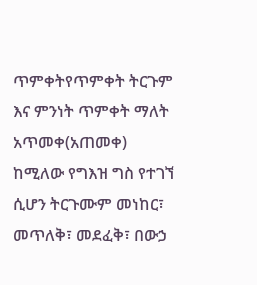ጥምቀትየጥምቀት ትርጉም እና ምንነት ጥምቀት ማለት አጥመቀ(አጠመቀ) ከሚለው የግእዝ ግስ የተገኘ ሲሆን ትርጉሙም መነከር፣ መጥለቅ፣ መደፈቅ፣ በውኃ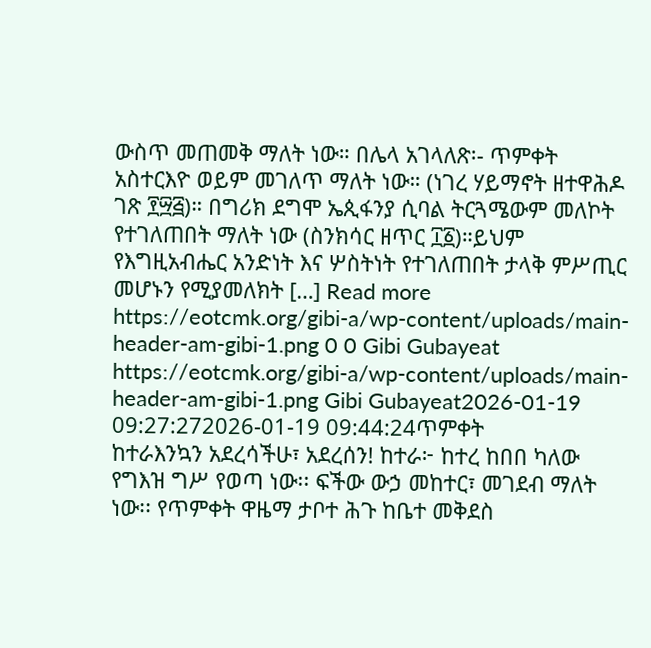ውስጥ መጠመቅ ማለት ነው። በሌላ አገላለጽ፡- ጥምቀት አስተርእዮ ወይም መገለጥ ማለት ነው። (ነገረ ሃይማኖት ዘተዋሕዶ ገጽ ፻፵፭)። በግሪክ ደግሞ ኤጲፋንያ ሲባል ትርጓሜውም መለኮት የተገለጠበት ማለት ነው (ስንክሳር ዘጥር ፲፩)።ይህም የእግዚአብሔር አንድነት እና ሦስትነት የተገለጠበት ታላቅ ምሥጢር መሆኑን የሚያመለክት […] Read more https://eotcmk.org/gibi-a/wp-content/uploads/main-header-am-gibi-1.png 0 0 Gibi Gubayeat https://eotcmk.org/gibi-a/wp-content/uploads/main-header-am-gibi-1.png Gibi Gubayeat2026-01-19 09:27:272026-01-19 09:44:24ጥምቀት
ከተራእንኳን አደረሳችሁ፣ አደረሰን! ከተራ፦ ከተረ ከበበ ካለው የግእዝ ግሥ የወጣ ነው፡፡ ፍችው ውኃ መከተር፣ መገደብ ማለት ነው፡፡ የጥምቀት ዋዜማ ታቦተ ሕጉ ከቤተ መቅደስ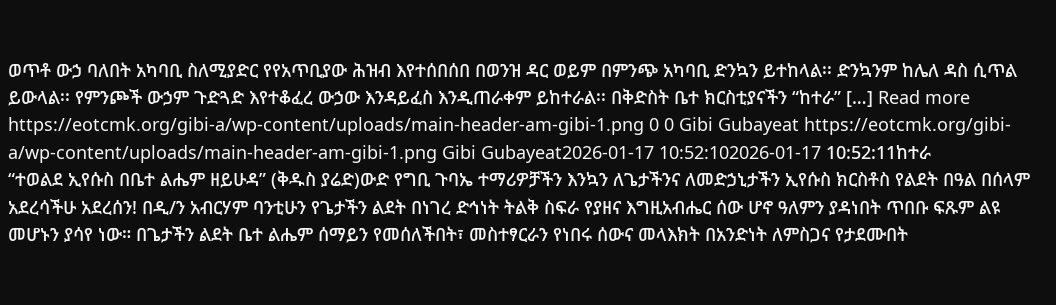ወጥቶ ውኃ ባለበት አካባቢ ስለሚያድር የየአጥቢያው ሕዝብ እየተሰበሰበ በወንዝ ዳር ወይም በምንጭ አካባቢ ድንኳን ይተከላል፡፡ ድንኳንም ከሌለ ዳስ ሲጥል ይውላል፡፡ የምንጮች ውኃም ጉድጓድ እየተቆፈረ ውኃው እንዳይፈስ እንዲጠራቀም ይከተራል፡፡ በቅድስት ቤተ ክርስቲያናችን “ከተራ” […] Read more https://eotcmk.org/gibi-a/wp-content/uploads/main-header-am-gibi-1.png 0 0 Gibi Gubayeat https://eotcmk.org/gibi-a/wp-content/uploads/main-header-am-gibi-1.png Gibi Gubayeat2026-01-17 10:52:102026-01-17 10:52:11ከተራ
“ተወልደ ኢየሱስ በቤተ ልሔም ዘይሁዳ” (ቅዱስ ያሬድ)ውድ የግቢ ጉባኤ ተማሪዎቻችን እንኳን ለጌታችንና ለመድኃኒታችን ኢየሱስ ክርስቶስ የልደት በዓል በሰላም አደረሳችሁ አደረሰን! በዲ/ን አብርሃም ባንቲሁን የጌታችን ልደት በነገረ ድኅነት ትልቅ ስፍራ የያዘና እግዚአብሔር ሰው ሆኖ ዓለምን ያዳነበት ጥበቡ ፍጹም ልዩ መሆኑን ያሳየ ነው። በጌታችን ልደት ቤተ ልሔም ሰማይን የመሰለችበት፣ መስተፃርራን የነበሩ ሰውና መላእክት በአንድነት ለምስጋና የታደሙበት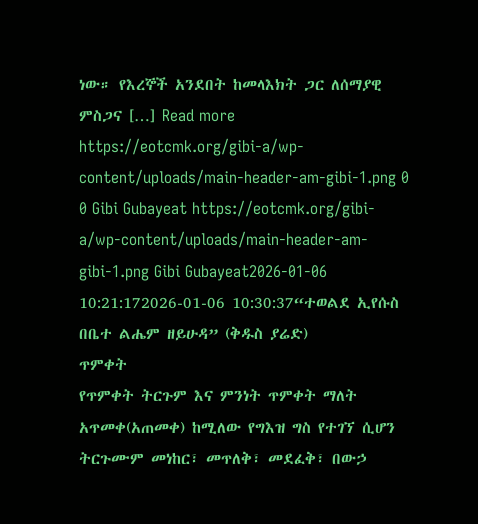ነው። የእረኞች አንደበት ከመላእክት ጋር ለሰማያዊ ምስጋና […] Read more https://eotcmk.org/gibi-a/wp-content/uploads/main-header-am-gibi-1.png 0 0 Gibi Gubayeat https://eotcmk.org/gibi-a/wp-content/uploads/main-header-am-gibi-1.png Gibi Gubayeat2026-01-06 10:21:172026-01-06 10:30:37“ተወልደ ኢየሱስ በቤተ ልሔም ዘይሁዳ” (ቅዱስ ያሬድ)
ጥምቀት
የጥምቀት ትርጉም እና ምንነት ጥምቀት ማለት አጥመቀ(አጠመቀ) ከሚለው የግእዝ ግስ የተገኘ ሲሆን ትርጉሙም መነከር፣ መጥለቅ፣ መደፈቅ፣ በውኃ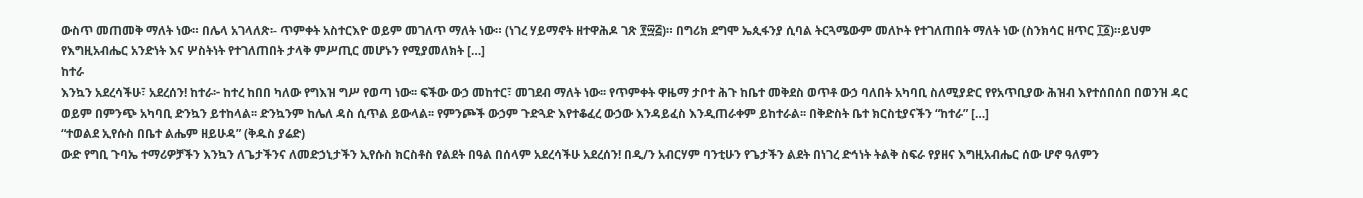ውስጥ መጠመቅ ማለት ነው። በሌላ አገላለጽ፡- ጥምቀት አስተርእዮ ወይም መገለጥ ማለት ነው። (ነገረ ሃይማኖት ዘተዋሕዶ ገጽ ፻፵፭)። በግሪክ ደግሞ ኤጲፋንያ ሲባል ትርጓሜውም መለኮት የተገለጠበት ማለት ነው (ስንክሳር ዘጥር ፲፩)።ይህም የእግዚአብሔር አንድነት እና ሦስትነት የተገለጠበት ታላቅ ምሥጢር መሆኑን የሚያመለክት […]
ከተራ
እንኳን አደረሳችሁ፣ አደረሰን! ከተራ፦ ከተረ ከበበ ካለው የግእዝ ግሥ የወጣ ነው፡፡ ፍችው ውኃ መከተር፣ መገደብ ማለት ነው፡፡ የጥምቀት ዋዜማ ታቦተ ሕጉ ከቤተ መቅደስ ወጥቶ ውኃ ባለበት አካባቢ ስለሚያድር የየአጥቢያው ሕዝብ እየተሰበሰበ በወንዝ ዳር ወይም በምንጭ አካባቢ ድንኳን ይተከላል፡፡ ድንኳንም ከሌለ ዳስ ሲጥል ይውላል፡፡ የምንጮች ውኃም ጉድጓድ እየተቆፈረ ውኃው እንዳይፈስ እንዲጠራቀም ይከተራል፡፡ በቅድስት ቤተ ክርስቲያናችን “ከተራ” […]
“ተወልደ ኢየሱስ በቤተ ልሔም ዘይሁዳ” (ቅዱስ ያሬድ)
ውድ የግቢ ጉባኤ ተማሪዎቻችን እንኳን ለጌታችንና ለመድኃኒታችን ኢየሱስ ክርስቶስ የልደት በዓል በሰላም አደረሳችሁ አደረሰን! በዲ/ን አብርሃም ባንቲሁን የጌታችን ልደት በነገረ ድኅነት ትልቅ ስፍራ የያዘና እግዚአብሔር ሰው ሆኖ ዓለምን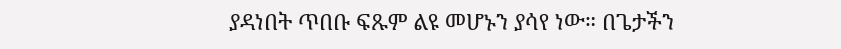ያዳነበት ጥበቡ ፍጹም ልዩ መሆኑን ያሳየ ነው። በጌታችን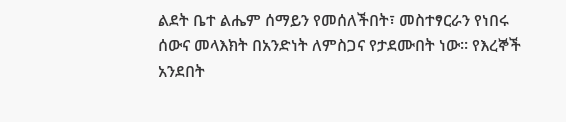ልደት ቤተ ልሔም ሰማይን የመሰለችበት፣ መስተፃርራን የነበሩ ሰውና መላእክት በአንድነት ለምስጋና የታደሙበት ነው። የእረኞች አንደበት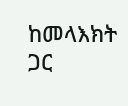ከመላእክት ጋር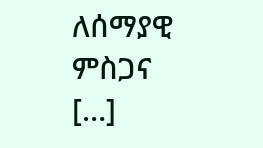ለሰማያዊ ምስጋና […]